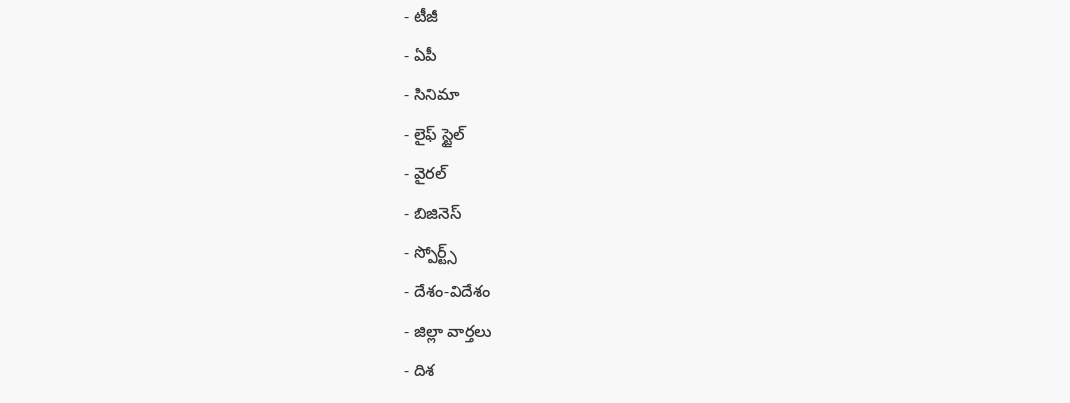- టీజీ
- ఏపీ
- సినిమా
- లైఫ్ స్టైల్
- వైరల్
- బిజినెస్
- స్పోర్ట్స్
- దేశం-విదేశం
- జిల్లా వార్తలు
- దిశ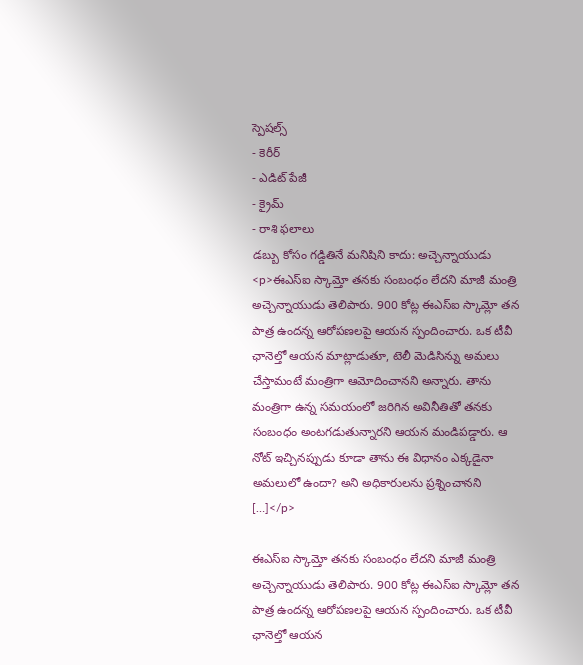స్పెషల్స్
- కెరీర్
- ఎడిట్ పేజీ
- క్రైమ్
- రాశి ఫలాలు
డబ్బు కోసం గడ్డితినే మనిషిని కాదు: అచ్చెన్నాయుడు
<p>ఈఎస్ఐ స్కామ్తో తనకు సంబంధం లేదని మాజీ మంత్రి అచ్చెన్నాయుడు తెలిపారు. 900 కోట్ల ఈఎస్ఐ స్కామ్లో తన పాత్ర ఉందన్న ఆరోపణలపై ఆయన స్పందించారు. ఒక టీవీ ఛానెల్తో ఆయన మాట్లాడుతూ, టెలీ మెడిసిన్ను అమలు చేస్తామంటే మంత్రిగా ఆమోదించానని అన్నారు. తాను మంత్రిగా ఉన్న సమయంలో జరిగిన అవినీతితో తనకు సంబంధం అంటగడుతున్నారని ఆయన మండిపడ్డారు. ఆ నోట్ ఇచ్చినప్పుడు కూడా తాను ఈ విధానం ఎక్కడైనా అమలులో ఉందా? అని అధికారులను ప్రశ్నించానని […]</p>

ఈఎస్ఐ స్కామ్తో తనకు సంబంధం లేదని మాజీ మంత్రి అచ్చెన్నాయుడు తెలిపారు. 900 కోట్ల ఈఎస్ఐ స్కామ్లో తన పాత్ర ఉందన్న ఆరోపణలపై ఆయన స్పందించారు. ఒక టీవీ ఛానెల్తో ఆయన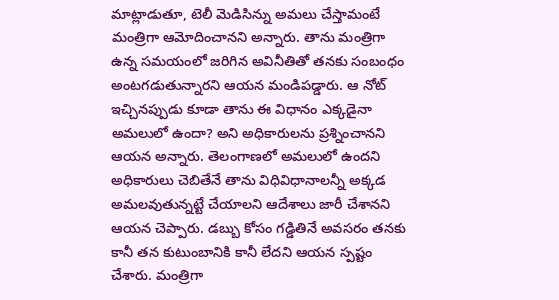మాట్లాడుతూ, టెలీ మెడిసిన్ను అమలు చేస్తామంటే మంత్రిగా ఆమోదించానని అన్నారు. తాను మంత్రిగా ఉన్న సమయంలో జరిగిన అవినీతితో తనకు సంబంధం అంటగడుతున్నారని ఆయన మండిపడ్డారు. ఆ నోట్ ఇచ్చినప్పుడు కూడా తాను ఈ విధానం ఎక్కడైనా అమలులో ఉందా? అని అధికారులను ప్రశ్నించానని ఆయన అన్నారు. తెలంగాణలో అమలులో ఉందని అధికారులు చెబితేనే తాను విధివిధానాలన్నీ అక్కడ అమలవుతున్నట్టే చేయాలని ఆదేశాలు జారీ చేశానని ఆయన చెప్పారు. డబ్బు కోసం గడ్డితినే అవసరం తనకు కానీ తన కుటుంబానికి కానీ లేదని ఆయన స్పష్టం చేశారు. మంత్రిగా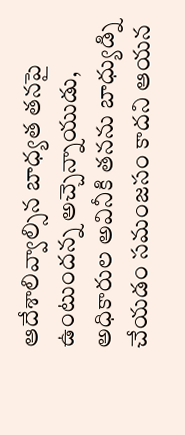ఆదేశాలివ్వాల్సిన బాధ్యత తనపై ఉంటుందన్న అచ్చెన్నాయుడు, అధికారుల అవినీకి తనను బాధ్యుడ్ని చేయడం సమంజసం కాదని ఆయన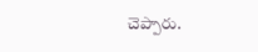చెప్పారు.